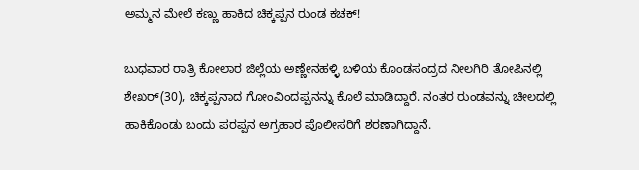ಅಮ್ಮನ ಮೇಲೆ ಕಣ್ಣು ಹಾಕಿದ ಚಿಕ್ಕಪ್ಪನ ರುಂಡ ಕಚಕ್!

ಬುಧವಾರ ರಾತ್ರಿ ಕೋಲಾರ ಜಿಲ್ಲೆಯ ಅಣ್ಣೇನಹಳ್ಳಿ ಬಳಿಯ ಕೊಂಡಸಂದ್ರದ ನೀಲಗಿರಿ ತೋಪಿನಲ್ಲಿ ಶೇಖರ್(30), ಚಿಕ್ಕಪ್ಪನಾದ ಗೋಂವಿಂದಪ್ಪನನ್ನು ಕೊಲೆ ಮಾಡಿದ್ದಾರೆ. ನಂತರ ರುಂಡವನ್ನು ಚೀಲದಲ್ಲಿ ಹಾಕಿಕೊಂಡು ಬಂದು ಪರಪ್ಪನ ಅಗ್ರಹಾರ ಪೊಲೀಸರಿಗೆ ಶರಣಾಗಿದ್ದಾನೆ.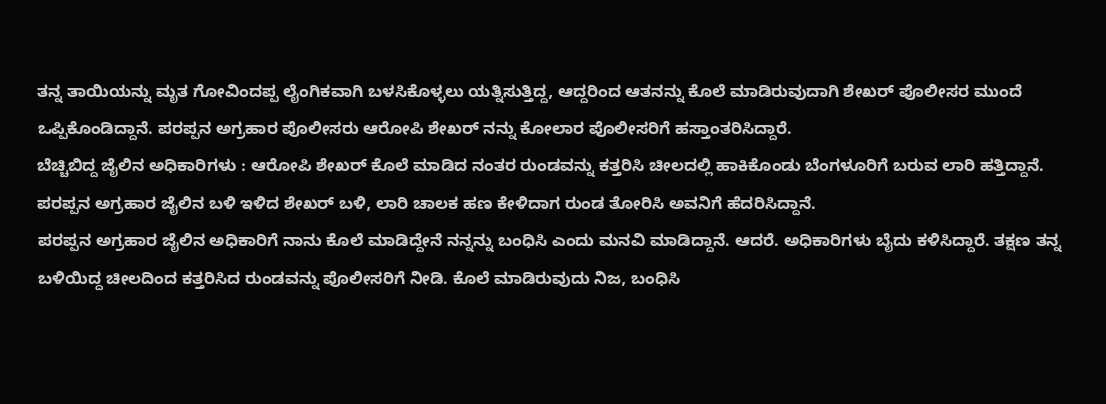ತನ್ನ ತಾಯಿಯನ್ನು ಮೃತ ಗೋವಿಂದಪ್ಪ ಲೈಂಗಿಕವಾಗಿ ಬಳಸಿಕೊಳ್ಳಲು ಯತ್ನಿಸುತ್ತಿದ್ದ, ಆದ್ದರಿಂದ ಆತನನ್ನು ಕೊಲೆ ಮಾಡಿರುವುದಾಗಿ ಶೇಖರ್ ಪೊಲೀಸರ ಮುಂದೆ ಒಪ್ಪಿಕೊಂಡಿದ್ದಾನೆ. ಪರಪ್ಪನ ಅಗ್ರಹಾರ ಪೊಲೀಸರು ಆರೋಪಿ ಶೇಖರ್ ನನ್ನು ಕೋಲಾರ ಪೊಲೀಸರಿಗೆ ಹಸ್ತಾಂತರಿಸಿದ್ದಾರೆ.
ಬೆಚ್ಚಿಬಿದ್ದ ಜೈಲಿನ ಅಧಿಕಾರಿಗಳು : ಆರೋಪಿ ಶೇಖರ್ ಕೊಲೆ ಮಾಡಿದ ನಂತರ ರುಂಡವನ್ನು ಕತ್ತರಿಸಿ ಚೀಲದಲ್ಲಿ ಹಾಕಿಕೊಂಡು ಬೆಂಗಳೂರಿಗೆ ಬರುವ ಲಾರಿ ಹತ್ತಿದ್ದಾನೆ. ಪರಪ್ಪನ ಅಗ್ರಹಾರ ಜೈಲಿನ ಬಳಿ ಇಳಿದ ಶೇಖರ್ ಬಳಿ, ಲಾರಿ ಚಾಲಕ ಹಣ ಕೇಳಿದಾಗ ರುಂಡ ತೋರಿಸಿ ಅವನಿಗೆ ಹೆದರಿಸಿದ್ದಾನೆ.
ಪರಪ್ಪನ ಅಗ್ರಹಾರ ಜೈಲಿನ ಅಧಿಕಾರಿಗೆ ನಾನು ಕೊಲೆ ಮಾಡಿದ್ದೇನೆ ನನ್ನನ್ನು ಬಂಧಿಸಿ ಎಂದು ಮನವಿ ಮಾಡಿದ್ದಾನೆ. ಆದರೆ. ಅಧಿಕಾರಿಗಳು ಬೈದು ಕಳಿಸಿದ್ದಾರೆ. ತಕ್ಷಣ ತನ್ನ ಬಳಿಯಿದ್ದ ಚೀಲದಿಂದ ಕತ್ತರಿಸಿದ ರುಂಡವನ್ನು ಪೊಲೀಸರಿಗೆ ನೀಡಿ. ಕೊಲೆ ಮಾಡಿರುವುದು ನಿಜ, ಬಂಧಿಸಿ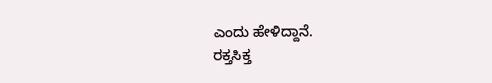ಎಂದು ಹೇಳಿದ್ದಾನೆ.
ರಕ್ತಸಿಕ್ತ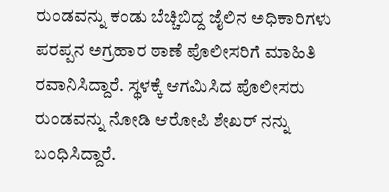ರುಂಡವನ್ನು ಕಂಡು ಬೆಚ್ಚಿಬಿದ್ದ ಜೈಲಿನ ಅಧಿಕಾರಿಗಳು ಪರಪ್ಪನ ಅಗ್ರಹಾರ ಠಾಣೆ ಪೊಲೀಸರಿಗೆ ಮಾಹಿತಿ ರವಾನಿಸಿದ್ದಾರೆ. ಸ್ಥಳಕ್ಕೆ ಆಗಮಿಸಿದ ಪೊಲೀಸರು ರುಂಡವನ್ನು ನೋಡಿ ಆರೋಪಿ ಶೇಖರ್ ನನ್ನು ಬಂಧಿಸಿದ್ದಾರೆ.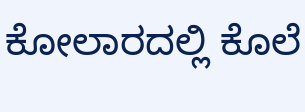ಕೋಲಾರದಲ್ಲಿ ಕೊಲೆ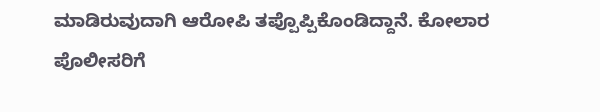ಮಾಡಿರುವುದಾಗಿ ಆರೋಪಿ ತಪ್ಪೊಪ್ಪಿಕೊಂಡಿದ್ದಾನೆ. ಕೋಲಾರ ಪೊಲೀಸರಿಗೆ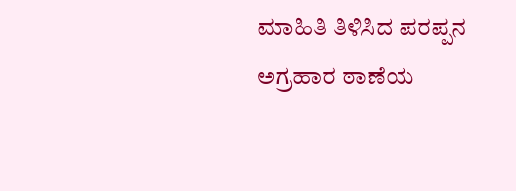ಮಾಹಿತಿ ತಿಳಿಸಿದ ಪರಪ್ಪನ ಅಗ್ರಹಾರ ಠಾಣೆಯ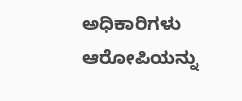ಅಧಿಕಾರಿಗಳು ಆರೋಪಿಯನ್ನು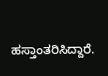ಹಸ್ತಾಂತರಿಸಿದ್ದಾರೆ.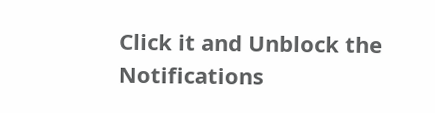Click it and Unblock the Notifications